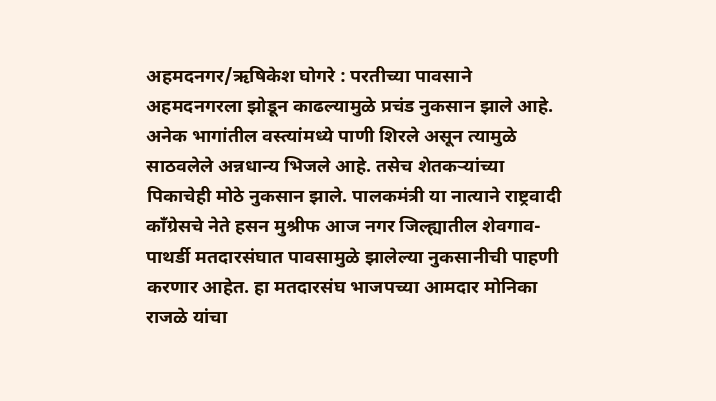अहमदनगर/ऋषिकेश घोगरे : परतीच्या पावसाने अहमदनगरला झोडून काढल्यामुळे प्रचंड नुकसान झाले आहे. अनेक भागांतील वस्त्यांमध्ये पाणी शिरले असून त्यामुळे साठवलेले अन्नधान्य भिजले आहे. तसेच शेतकऱ्यांच्या पिकाचेही मोठे नुकसान झाले. पालकमंत्री या नात्याने राष्ट्रवादी कॉंग्रेसचे नेते हसन मुश्रीफ आज नगर जिल्ह्यातील शेवगाव-पाथर्डी मतदारसंघात पावसामुळे झालेल्या नुकसानीची पाहणी करणार आहेत. हा मतदारसंघ भाजपच्या आमदार मोनिका राजळे यांचा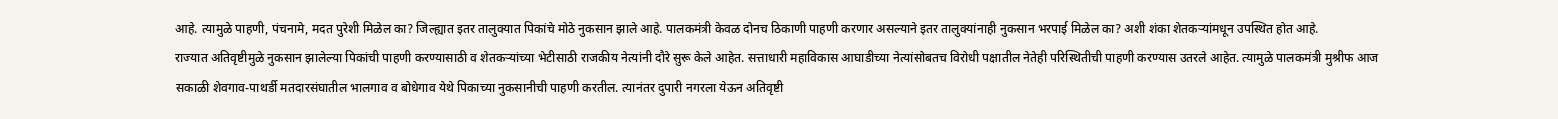आहे. त्यामुळे पाहणी, पंचनामे, मदत पुरेशी मिळेल का? जिल्ह्यात इतर तालुक्यात पिकांचे मोठे नुकसान झाले आहे. पालकमंत्री केवळ दोनच ठिकाणी पाहणी करणार असल्याने इतर तालुक्यांनाही नुकसान भरपाई मिळेल का? अशी शंका शेतकऱ्यांमधून उपस्थित होत आहे.
राज्यात अतिवृष्टीमुळे नुकसान झालेल्या पिकांची पाहणी करण्यासाठी व शेतकऱ्यांच्या भेटीसाठी राजकीय नेत्यांनी दौरे सुरू केले आहेत. सत्ताधारी महाविकास आघाडीच्या नेत्यांसोबतच विरोधी पक्षातील नेतेही परिस्थितीची पाहणी करण्यास उतरले आहेत. त्यामुळे पालकमंत्री मुश्रीफ आज सकाळी शेवगाव-पाथर्डी मतदारसंघातील भालगाव व बोधेगाव येथे पिकाच्या नुकसानीची पाहणी करतील. त्यानंतर दुपारी नगरला येऊन अतिवृष्टी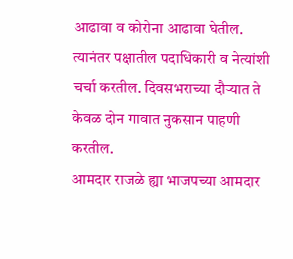आढावा व कोरोना आढावा घेतील. त्यानंतर पक्षातील पदाधिकारी व नेत्यांशी चर्चा करतील. दिवसभराच्या दौऱ्यात ते केवळ दोन गावात नुकसान पाहणी करतील.
आमदार राजळे ह्या भाजपच्या आमदार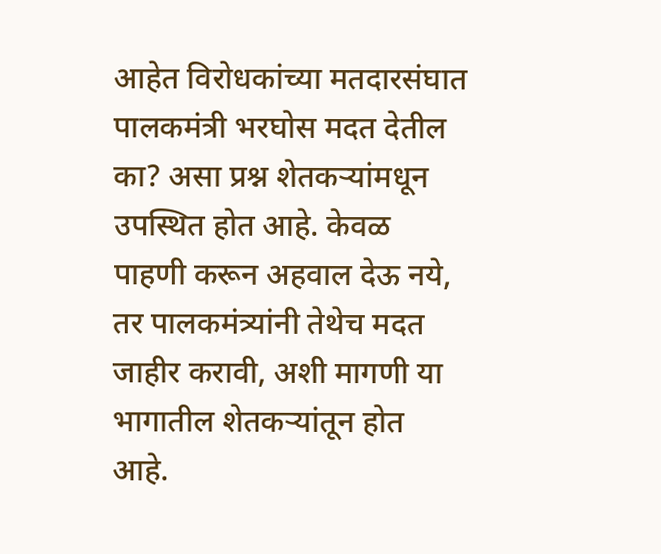आहेत विरोधकांच्या मतदारसंघात पालकमंत्री भरघोस मदत देतील का? असा प्रश्न शेतकऱ्यांमधून उपस्थित होत आहे. केवळ पाहणी करून अहवाल देऊ नये, तर पालकमंत्र्यांनी तेथेच मदत जाहीर करावी, अशी मागणी या भागातील शेतकऱ्यांतून होत आहे.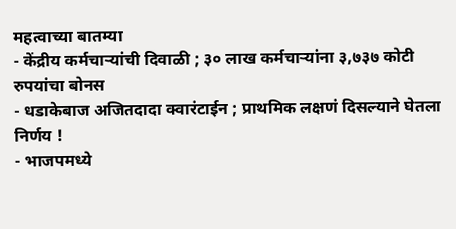महत्वाच्या बातम्या
- केंद्रीय कर्मचाऱ्यांची दिवाळी ; ३० लाख कर्मचाऱ्यांना ३,७३७ कोटी रुपयांचा बोनस
- धडाकेबाज अजितदादा क्वारंटाईन ; प्राथमिक लक्षणं दिसल्याने घेतला निर्णय !
- भाजपमध्ये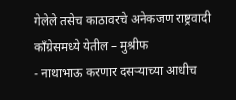गेलेले तसेच काठावरचे अनेकजण राष्ट्रवादी काँग्रेसमध्ये येतील – मुश्रीफ
- नाथाभाऊ करणार दसऱ्याच्या आधीच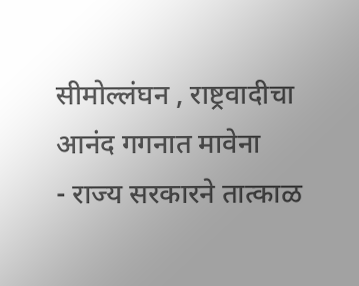सीमोल्लंघन , राष्ट्रवादीचा आनंद गगनात मावेना
- राज्य सरकारने तात्काळ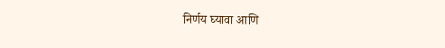निर्णय घ्यावा आणि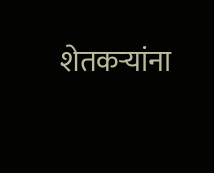शेतकऱ्यांना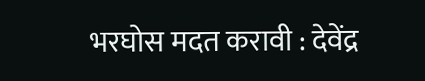भरघोस मदत करावी : देवेंद्र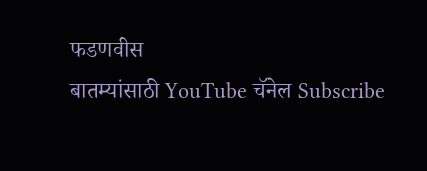फडणवीस
बातम्यांसाठी YouTube चॅनेल Subscribe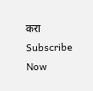करा
Subscribe Now